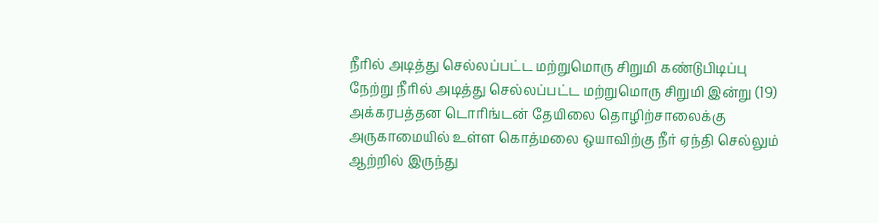நீரில் அடித்து செல்லப்பட்ட மற்றுமொரு சிறுமி கண்டுபிடிப்பு
நேற்று நீரில் அடித்து செல்லப்பட்ட மற்றுமொரு சிறுமி இன்று (19) அக்கரபத்தன டொரிங்டன் தேயிலை தொழிற்சாலைக்கு அருகாமையில் உள்ள கொத்மலை ஒயாவிற்கு நீர் ஏந்தி செல்லும் ஆற்றில் இருந்து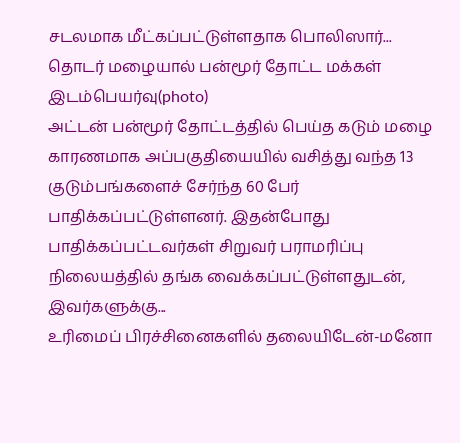சடலமாக மீட்கப்பட்டுள்ளதாக பொலிஸார்...
தொடர் மழையால் பன்மூர் தோட்ட மக்கள் இடம்பெயர்வு(photo)
அட்டன் பன்மூர் தோட்டத்தில் பெய்த கடும் மழை காரணமாக அப்பகுதியையில் வசித்து வந்த 13 குடும்பங்களைச் சேர்ந்த 60 பேர் பாதிக்கப்பட்டுள்ளனர். இதன்போது பாதிக்கப்பட்டவர்கள் சிறுவர் பராமரிப்பு நிலையத்தில் தங்க வைக்கப்பட்டுள்ளதுடன், இவர்களுக்கு...
உரிமைப் பிரச்சினைகளில் தலையிடேன்-மனோ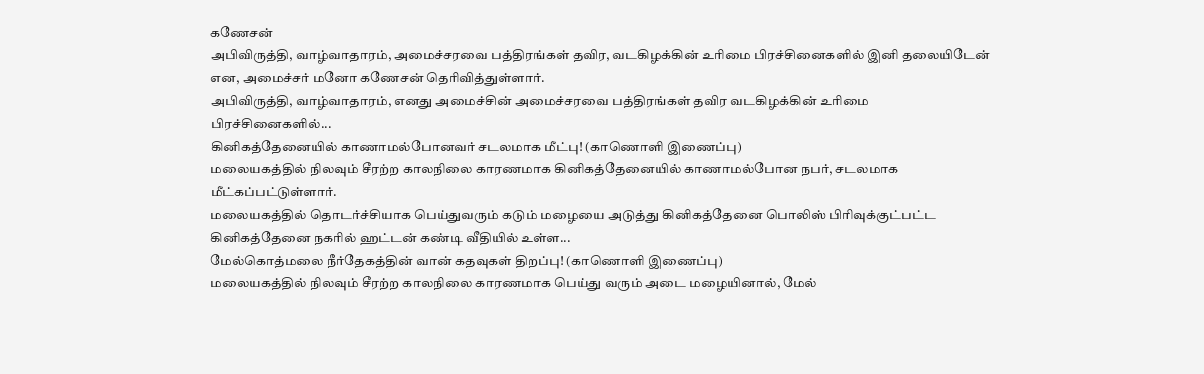கணேசன்
அபிவிருத்தி, வாழ்வாதாரம், அமைச்சரவை பத்திரங்கள் தவிர, வடகிழக்கின் உரிமை பிரச்சினைகளில் இனி தலையிடேன் என, அமைச்சர் மனோ கணேசன் தெரிவித்துள்ளார்.
அபிவிருத்தி, வாழ்வாதாரம், எனது அமைச்சின் அமைச்சரவை பத்திரங்கள் தவிர வடகிழக்கின் உரிமை பிரச்சினைகளில்...
கினிகத்தேனையில் காணாமல்போனவர் சடலமாக மீட்பு! (காணொளி இணைப்பு)
மலையகத்தில் நிலவும் சீரற்ற காலநிலை காரணமாக கினிகத்தேனையில் காணாமல்போன நபர், சடலமாக மீட்கப்பட்டுள்ளார்.
மலையகத்தில் தொடர்ச்சியாக பெய்துவரும் கடும் மழையை அடுத்து கினிகத்தேனை பொலிஸ் பிரிவுக்குட்பட்ட கினிகத்தேனை நகரில் ஹட்டன் கண்டி வீதியில் உள்ள...
மேல்கொத்மலை நீர்தேகத்தின் வான் கதவுகள் திறப்பு! (காணொளி இணைப்பு)
மலையகத்தில் நிலவும் சீரற்ற காலநிலை காரணமாக பெய்து வரும் அடை மழையினால், மேல்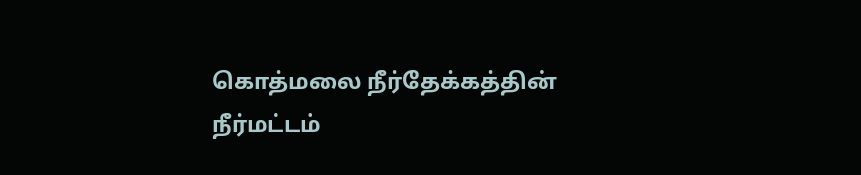கொத்மலை நீர்தேக்கத்தின் நீர்மட்டம்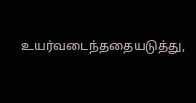உயர்வடைந்ததையடுத்து,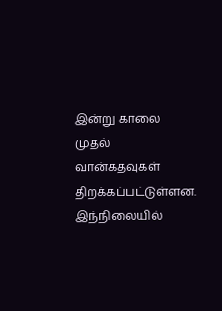இன்று காலை முதல் வான்கதவுகள் திறக்கப்பட்டுள்ளன.
இந்நிலையில்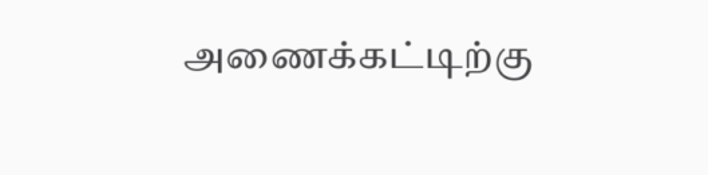அணைக்கட்டிற்கு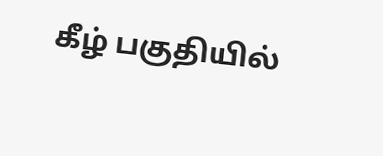கீழ் பகுதியில்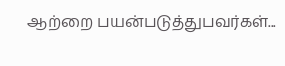ஆற்றை பயன்படுத்துபவர்கள்...